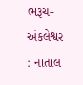ભરૂચ-અંકલેશ્વર : નાતાલ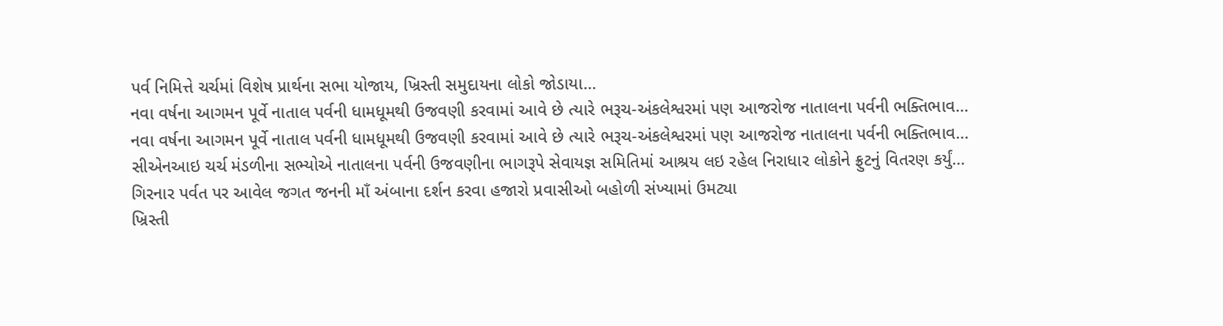પર્વ નિમિત્તે ચર્ચમાં વિશેષ પ્રાર્થના સભા યોજાય, ખ્રિસ્તી સમુદાયના લોકો જોડાયા…
નવા વર્ષના આગમન પૂર્વે નાતાલ પર્વની ધામધૂમથી ઉજવણી કરવામાં આવે છે ત્યારે ભરૂચ-અંકલેશ્વરમાં પણ આજરોજ નાતાલના પર્વની ભક્તિભાવ…
નવા વર્ષના આગમન પૂર્વે નાતાલ પર્વની ધામધૂમથી ઉજવણી કરવામાં આવે છે ત્યારે ભરૂચ-અંકલેશ્વરમાં પણ આજરોજ નાતાલના પર્વની ભક્તિભાવ…
સીએનઆઇ ચર્ચ મંડળીના સભ્યોએ નાતાલના પર્વની ઉજવણીના ભાગરૂપે સેવાયજ્ઞ સમિતિમાં આશ્રય લઇ રહેલ નિરાધાર લોકોને ફ્રુટનું વિતરણ કર્યું…
ગિરનાર પર્વત પર આવેલ જગત જનની માઁ અંબાના દર્શન કરવા હજારો પ્રવાસીઓ બહોળી સંખ્યામાં ઉમટ્યા
ખ્રિસ્તી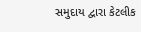સમુદાય દ્વારા કેટલીક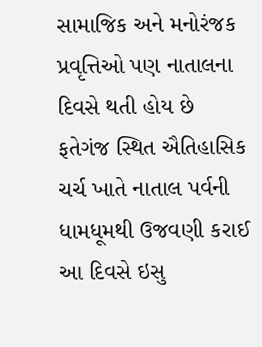સામાજિક અને મનોરંજક પ્રવૃત્તિઓ પણ નાતાલના દિવસે થતી હોય છે
ફતેગંજ સ્થિત ઐતિહાસિક ચર્ચ ખાતે નાતાલ પર્વની ધામધૂમથી ઉજવણી કરાઈ
આ દિવસે ઇસુ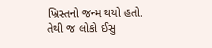ખ્રિસ્તનો જન્મ થયો હતો. તેથી જ લોકો ઈસુ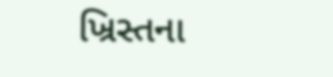ખ્રિસ્તના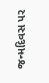જન્મદિવસ પર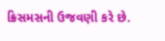ક્રિસમસની ઉજવણી કરે છે.